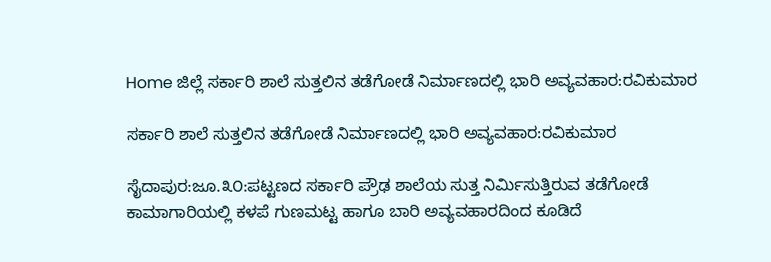Home ಜಿಲ್ಲೆ ಸರ್ಕಾರಿ ಶಾಲೆ ಸುತ್ತಲಿನ ತಡೆಗೋಡೆ ನಿರ್ಮಾಣದಲ್ಲಿ ಭಾರಿ ಅವ್ಯವಹಾರ:ರವಿಕುಮಾರ

ಸರ್ಕಾರಿ ಶಾಲೆ ಸುತ್ತಲಿನ ತಡೆಗೋಡೆ ನಿರ್ಮಾಣದಲ್ಲಿ ಭಾರಿ ಅವ್ಯವಹಾರ:ರವಿಕುಮಾರ

ಸೈದಾಪುರ:ಜೂ.೩೦:ಪಟ್ಟಣದ ಸರ್ಕಾರಿ ಪ್ರೌಢ ಶಾಲೆಯ ಸುತ್ತ ನಿರ್ಮಿಸುತ್ತಿರುವ ತಡೆಗೋಡೆ ಕಾಮಾಗಾರಿಯಲ್ಲಿ ಕಳಪೆ ಗುಣಮಟ್ಟ ಹಾಗೂ ಬಾರಿ ಅವ್ಯವಹಾರದಿಂದ ಕೂಡಿದೆ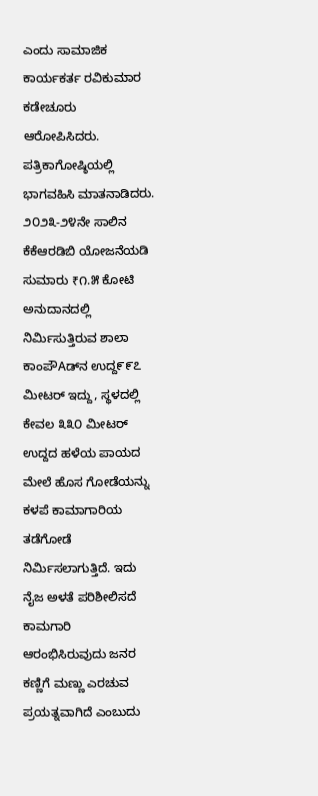ಎಂದು ಸಾಮಾಜಿಕ ಕಾರ್ಯಕರ್ತ ರವಿಕುಮಾರ ಕಡೇಚೂರು ಆರೋಪಿಸಿದರು.
ಪತ್ರಿಕಾಗೋಷ್ಠಿಯಲ್ಲಿ ಭಾಗವಹಿಸಿ ಮಾತನಾಡಿದರು. ೨೦೨೩-೨೪ನೇ ಸಾಲಿನ ಕೆಕೆಆರಡಿಬಿ ಯೋಜನೆಯಡಿ ಸುಮಾರು ₹೧.೫ ಕೋಟಿ ಅನುದಾನದಲ್ಲಿ ನಿರ್ಮಿಸುತ್ತಿರುವ ಶಾಲಾ ಕಾಂಪೌAಡ್‌ನ ಉದ್ದ೯೯೭ ಮೀಟರ್ ಇದ್ದು, ಸ್ಥಳದಲ್ಲಿ ಕೇವಲ ೩೩೦ ಮೀಟರ್ ಉದ್ದದ ಹಳೆಯ ಪಾಯದ ಮೇಲೆ ಹೊಸ ಗೋಡೆಯನ್ನು ಕಳಪೆ ಕಾಮಾಗಾರಿಯ ತಡೆಗೋಡೆ ನಿರ್ಮಿಸಲಾಗುತ್ತಿದೆ. ಇದು ನೈಜ ಅಳತೆ ಪರಿಶೀಲಿಸದೆ ಕಾಮಗಾರಿ ಆರಂಭಿಸಿರುವುದು ಜನರ ಕಣ್ಣಿಗೆ ಮಣ್ಣು ಎರಚುವ ಪ್ರಯತ್ನವಾಗಿದೆ ಎಂಬುದು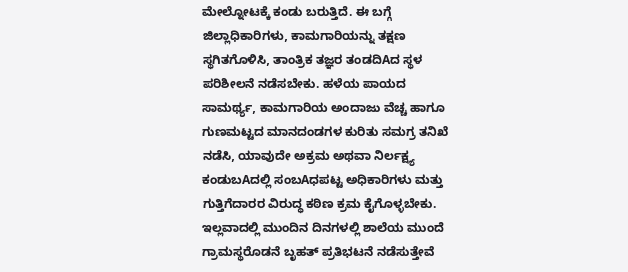ಮೇಲ್ನೋಟಕ್ಕೆ ಕಂಡು ಬರುತ್ತಿದೆ. ಈ ಬಗ್ಗೆ ಜಿಲ್ಲಾಧಿಕಾರಿಗಳು, ಕಾಮಗಾರಿಯನ್ನು ತಕ್ಷಣ ಸ್ಥಗಿತಗೊಳಿಸಿ, ತಾಂತ್ರಿಕ ತಜ್ಞರ ತಂಡದಿAದ ಸ್ಥಳ ಪರಿಶೀಲನೆ ನಡೆಸಬೇಕು. ಹಳೆಯ ಪಾಯದ ಸಾಮರ್ಥ್ಯ, ಕಾಮಗಾರಿಯ ಅಂದಾಜು ವೆಚ್ಚ ಹಾಗೂ ಗುಣಮಟ್ಟದ ಮಾನದಂಡಗಳ ಕುರಿತು ಸಮಗ್ರ ತನಿಖೆ ನಡೆಸಿ, ಯಾವುದೇ ಅಕ್ರಮ ಅಥವಾ ನಿರ್ಲಕ್ಷ್ಯ ಕಂಡುಬAದಲ್ಲಿ ಸಂಬAಧಪಟ್ಟ ಅಧಿಕಾರಿಗಳು ಮತ್ತು ಗುತ್ತಿಗೆದಾರರ ವಿರುದ್ಧ ಕಠಿಣ ಕ್ರಮ ಕೈಗೊಳ್ಳಬೇಕು. ಇಲ್ಲವಾದಲ್ಲಿ ಮುಂದಿನ ದಿನಗಳಲ್ಲಿ ಶಾಲೆಯ ಮುಂದೆ ಗ್ರಾಮಸ್ಥರೊಡನೆ ಬೃಹತ್ ಪ್ರತಿಭಟನೆ ನಡೆಸುತ್ತೇವೆ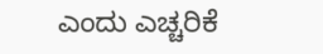ಎಂದು ಎಚ್ಚರಿಕೆ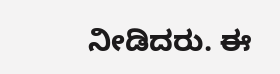ನೀಡಿದರು. ಈ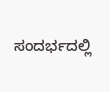ಸಂದರ್ಭದಲ್ಲಿ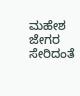ಮಹೇಶ ಜೇಗರ ಸೇರಿದಂತೆ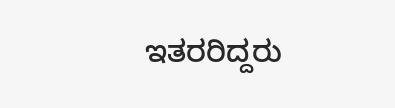ಇತರರಿದ್ದರು